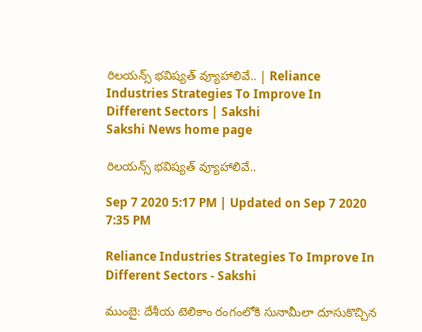రిలయన్స్‌ భవిష్యత్‌ వ్యూహాలివే.. | Reliance Industries Strategies To Improve In Different Sectors | Sakshi
Sakshi News home page

రిలయన్స్‌ భవిష్యత్‌ వ్యూహాలివే..

Sep 7 2020 5:17 PM | Updated on Sep 7 2020 7:35 PM

Reliance Industries Strategies To Improve In Different Sectors - Sakshi

ముంబై: దేశీయ టెలికాం రంగంలోకి సునామీలా దూసుకొచ్చిన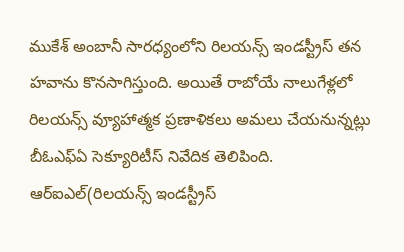ముకేశ్‌ అంబానీ సారధ్యంలోని రిలయన్స్ ఇండస్ట్రీస్ తన హవాను కొనసాగిస్తుంది. అయితే రాబోయే నాలుగేళ్లలో రిలయన్స్‌ వ్యూహాత్మక ప్రణాళికలు అమలు చేయనున్నట్లు బీఓఎఫ్‌ఏ సెక్యూరిటీస్‌ నివేదిక తెలిపింది. ఆర్‌ఐఎల్‌(రిలయన్స్ ఇండస్ట్రీస్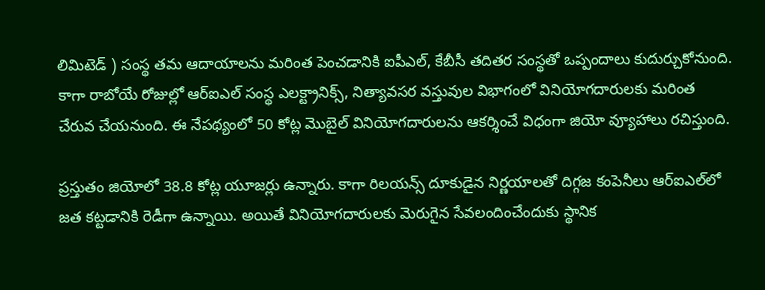లిమిటెడ్ ‌) సంస్థ తమ ఆదాయాలను మరింత పెంచడానికి ఐపీఎల్‌, కేబీసీ తదితర సంస్థతో ఒప్పందాలు కుదుర్చుకోనుంది. కాగా రాబోయే రోజుల్లో ఆర్‌ఐఎల్‌ సంస్థ ఎలక్ట్రానిక్స్, నిత్యావసర వస్తువుల విభాగంలో వినియోగదారులకు మరింత చేరువ చేయనుంది. ఈ నేపథ్యంలో 50 కోట్ల మొబైల్‌ వినియోగదారులను ఆకర్శించే విధంగా జియో వ్యూహాలు రచిస్తుంది.

ప్రస్తుతం జియోలో 38.8 కోట్ల యూజర్లు ఉన్నారు. కాగా రిలయన్స్‌ దూకుడైన నిర్ణయాలతో దిగ్గజ కంపెనీలు ఆర్‌ఐఎల్‌లో జత కట్టడానికి రెడీగా ఉన్నాయి. అయితే వినియోగదారులకు మెరుగైన సేవలందించేందుకు స్థానిక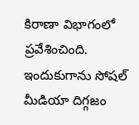కిరాణా విభాగంలో ప్రవేశించింది. ఇందుకుగాను సోషల్‌ మీడియా దిగ్గజం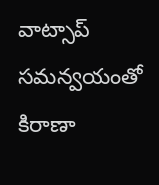వాట్సాప్‌ సమన్వయంతో కిరాణా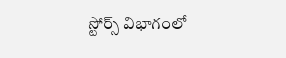స్టోర్స్‌ విభాగంలో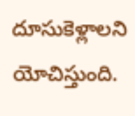దూసుకెళ్లాలని యోచిస్తుంది.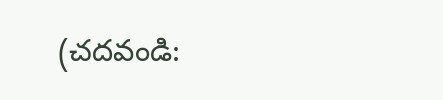(చదవండి: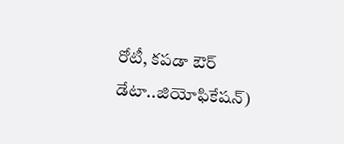రోటీ, కపడా ఔర్ డేటా..జియోఫికేషన్)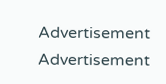Advertisement
Advertisement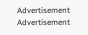Advertisement
Advertisement